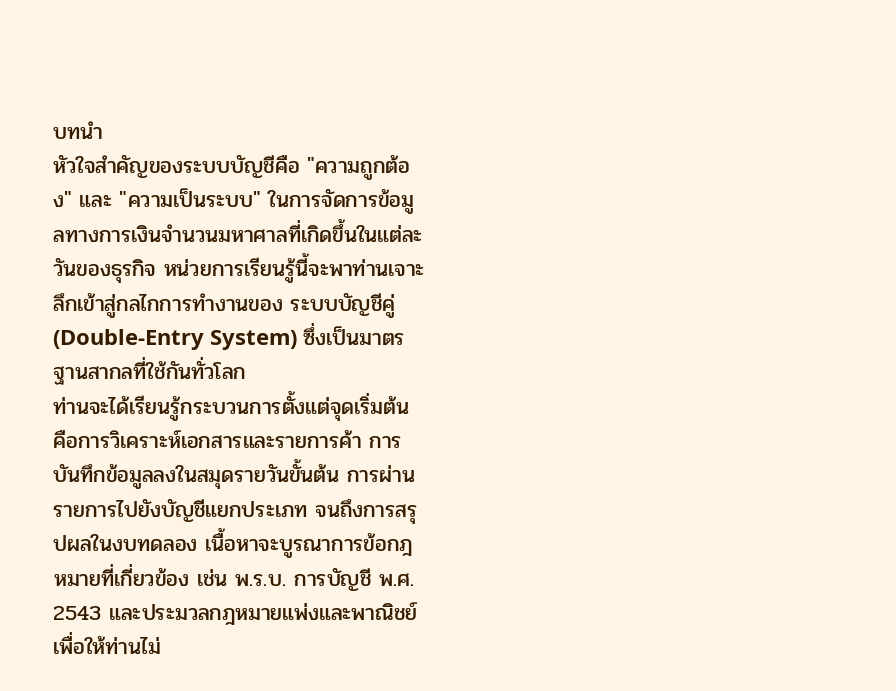บทนำ
หัวใจสำคัญของระบบบัญชีคือ "ความถูกต้อง" และ "ความเป็นระบบ" ในการจัดการข้อมูลทางการเงินจำนวนมหาศาลที่เกิดขึ้นในแต่ละวันของธุรกิจ หน่วยการเรียนรู้นี้จะพาท่านเจาะลึกเข้าสู่กลไกการทำงานของ ระบบบัญชีคู่ (Double-Entry System) ซึ่งเป็นมาตรฐานสากลที่ใช้กันทั่วโลก
ท่านจะได้เรียนรู้กระบวนการตั้งแต่จุดเริ่มต้น คือการวิเคราะห์เอกสารและรายการค้า การบันทึกข้อมูลลงในสมุดรายวันขั้นต้น การผ่านรายการไปยังบัญชีแยกประเภท จนถึงการสรุปผลในงบทดลอง เนื้อหาจะบูรณาการข้อกฎหมายที่เกี่ยวข้อง เช่น พ.ร.บ. การบัญชี พ.ศ. 2543 และประมวลกฎหมายแพ่งและพาณิชย์ เพื่อให้ท่านไม่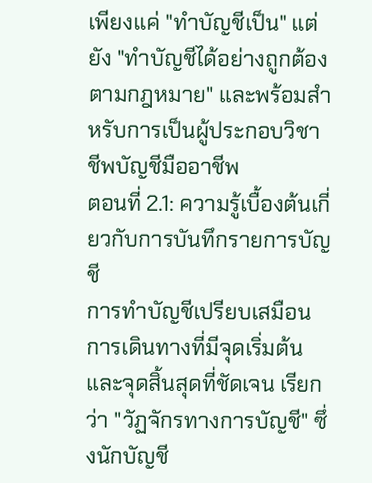เพียงแค่ "ทำบัญชีเป็น" แต่ยัง "ทำบัญชีได้อย่างถูกต้องตามกฎหมาย" และพร้อมสำหรับการเป็นผู้ประกอบวิชาชีพบัญชีมืออาชีพ
ตอนที่ 2.1: ความรู้เบื้องต้นเกี่ยวกับการบันทึกรายการบัญชี
การทำบัญชีเปรียบเสมือนการเดินทางที่มีจุดเริ่มต้นและจุดสิ้นสุดที่ชัดเจน เรียกว่า "วัฏจักรทางการบัญชี" ซึ่งนักบัญชี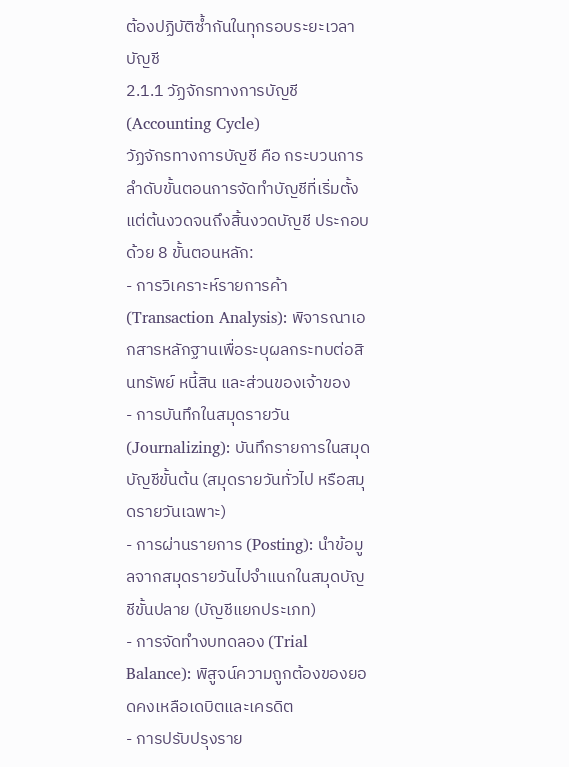ต้องปฏิบัติซ้ำกันในทุกรอบระยะเวลาบัญชี
2.1.1 วัฏจักรทางการบัญชี (Accounting Cycle)
วัฏจักรทางการบัญชี คือ กระบวนการลำดับขั้นตอนการจัดทำบัญชีที่เริ่มตั้งแต่ต้นงวดจนถึงสิ้นงวดบัญชี ประกอบด้วย 8 ขั้นตอนหลัก:
- การวิเคราะห์รายการค้า (Transaction Analysis): พิจารณาเอกสารหลักฐานเพื่อระบุผลกระทบต่อสินทรัพย์ หนี้สิน และส่วนของเจ้าของ
- การบันทึกในสมุดรายวัน (Journalizing): บันทึกรายการในสมุดบัญชีขั้นต้น (สมุดรายวันทั่วไป หรือสมุดรายวันเฉพาะ)
- การผ่านรายการ (Posting): นำข้อมูลจากสมุดรายวันไปจำแนกในสมุดบัญชีขั้นปลาย (บัญชีแยกประเภท)
- การจัดทำงบทดลอง (Trial Balance): พิสูจน์ความถูกต้องของยอดคงเหลือเดบิตและเครดิต
- การปรับปรุงราย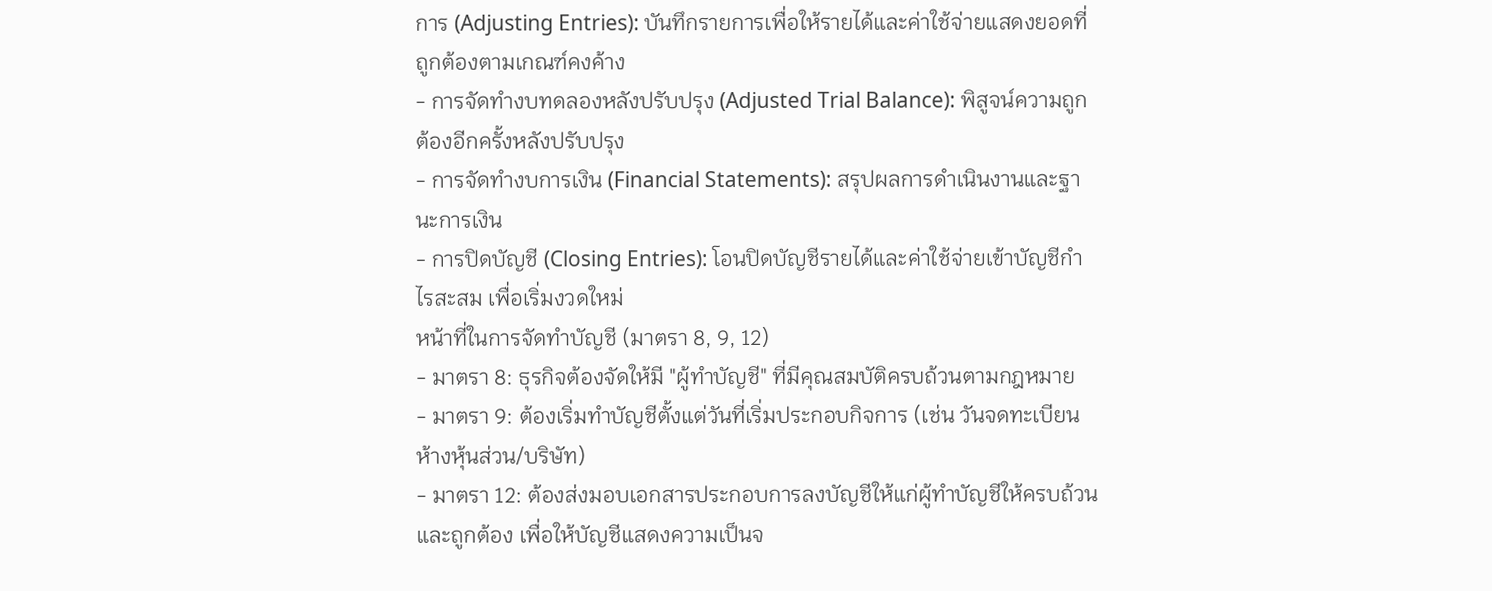การ (Adjusting Entries): บันทึกรายการเพื่อให้รายได้และค่าใช้จ่ายแสดงยอดที่ถูกต้องตามเกณฑ์คงค้าง
- การจัดทำงบทดลองหลังปรับปรุง (Adjusted Trial Balance): พิสูจน์ความถูกต้องอีกครั้งหลังปรับปรุง
- การจัดทำงบการเงิน (Financial Statements): สรุปผลการดำเนินงานและฐานะการเงิน
- การปิดบัญชี (Closing Entries): โอนปิดบัญชีรายได้และค่าใช้จ่ายเข้าบัญชีกำไรสะสม เพื่อเริ่มงวดใหม่
หน้าที่ในการจัดทำบัญชี (มาตรา 8, 9, 12)
- มาตรา 8: ธุรกิจต้องจัดให้มี "ผู้ทำบัญชี" ที่มีคุณสมบัติครบถ้วนตามกฎหมาย
- มาตรา 9: ต้องเริ่มทำบัญชีตั้งแต่วันที่เริ่มประกอบกิจการ (เช่น วันจดทะเบียนห้างหุ้นส่วน/บริษัท)
- มาตรา 12: ต้องส่งมอบเอกสารประกอบการลงบัญชีให้แก่ผู้ทำบัญชีให้ครบถ้วนและถูกต้อง เพื่อให้บัญชีแสดงความเป็นจ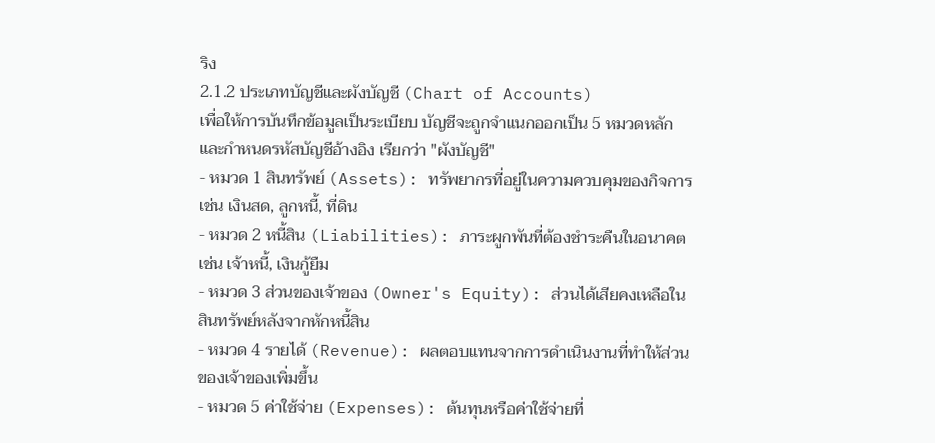ริง
2.1.2 ประเภทบัญชีและผังบัญชี (Chart of Accounts)
เพื่อให้การบันทึกข้อมูลเป็นระเบียบ บัญชีจะถูกจำแนกออกเป็น 5 หมวดหลัก และกำหนดรหัสบัญชีอ้างอิง เรียกว่า "ผังบัญชี"
- หมวด 1 สินทรัพย์ (Assets): ทรัพยากรที่อยู่ในความควบคุมของกิจการ เช่น เงินสด, ลูกหนี้, ที่ดิน
- หมวด 2 หนี้สิน (Liabilities): ภาระผูกพันที่ต้องชำระคืนในอนาคต เช่น เจ้าหนี้, เงินกู้ยืม
- หมวด 3 ส่วนของเจ้าของ (Owner's Equity): ส่วนได้เสียคงเหลือในสินทรัพย์หลังจากหักหนี้สิน
- หมวด 4 รายได้ (Revenue): ผลตอบแทนจากการดำเนินงานที่ทำให้ส่วนของเจ้าของเพิ่มขึ้น
- หมวด 5 ค่าใช้จ่าย (Expenses): ต้นทุนหรือค่าใช้จ่ายที่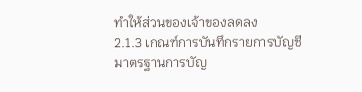ทำให้ส่วนของเจ้าของลดลง
2.1.3 เกณฑ์การบันทึกรายการบัญชี
มาตรฐานการบัญ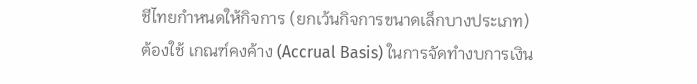ชีไทยกำหนดให้กิจการ (ยกเว้นกิจการขนาดเล็กบางประเภท) ต้องใช้ เกณฑ์คงค้าง (Accrual Basis) ในการจัดทำงบการเงิน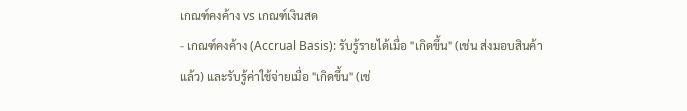เกณฑ์คงค้าง vs เกณฑ์เงินสด
- เกณฑ์คงค้าง (Accrual Basis): รับรู้รายได้เมื่อ "เกิดขึ้น" (เช่น ส่งมอบสินค้าแล้ว) และรับรู้ค่าใช้จ่ายเมื่อ "เกิดขึ้น" (เช่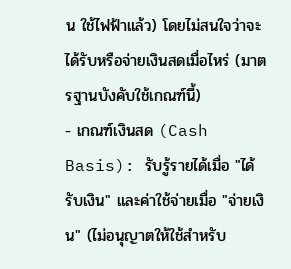น ใช้ไฟฟ้าแล้ว) โดยไม่สนใจว่าจะได้รับหรือจ่ายเงินสดเมื่อไหร่ (มาตรฐานบังคับใช้เกณฑ์นี้)
- เกณฑ์เงินสด (Cash Basis): รับรู้รายได้เมื่อ "ได้รับเงิน" และค่าใช้จ่ายเมื่อ "จ่ายเงิน" (ไม่อนุญาตให้ใช้สำหรับ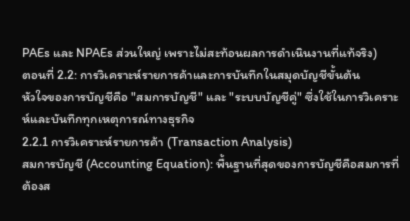PAEs และ NPAEs ส่วนใหญ่ เพราะไม่สะท้อนผลการดำเนินงานที่แท้จริง)
ตอนที่ 2.2: การวิเคราะห์รายการค้าและการบันทึกในสมุดบัญชีขั้นต้น
หัวใจของการบัญชีคือ "สมการบัญชี" และ "ระบบบัญชีคู่" ซึ่งใช้ในการวิเคราะห์และบันทึกทุกเหตุการณ์ทางธุรกิจ
2.2.1 การวิเคราะห์รายการค้า (Transaction Analysis)
สมการบัญชี (Accounting Equation): พื้นฐานที่สุดของการบัญชีคือสมการที่ต้องส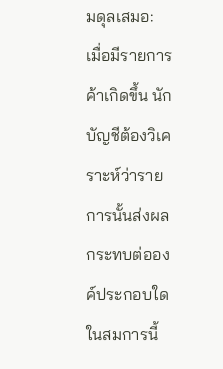มดุลเสมอ:
เมื่อมีรายการค้าเกิดขึ้น นักบัญชีต้องวิเคราะห์ว่ารายการนั้นส่งผลกระทบต่อองค์ประกอบใดในสมการนี้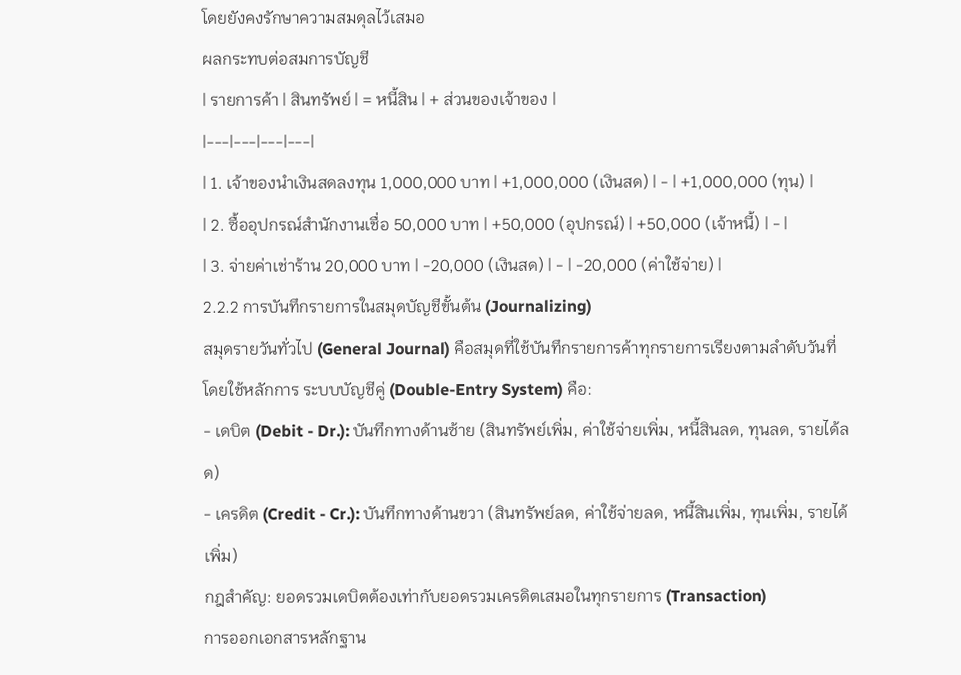โดยยังคงรักษาความสมดุลไว้เสมอ
ผลกระทบต่อสมการบัญชี
| รายการค้า | สินทรัพย์ | = หนี้สิน | + ส่วนของเจ้าของ |
|---|---|---|---|
| 1. เจ้าของนำเงินสดลงทุน 1,000,000 บาท | +1,000,000 (เงินสด) | - | +1,000,000 (ทุน) |
| 2. ซื้ออุปกรณ์สำนักงานเชื่อ 50,000 บาท | +50,000 (อุปกรณ์) | +50,000 (เจ้าหนี้) | - |
| 3. จ่ายค่าเช่าร้าน 20,000 บาท | -20,000 (เงินสด) | - | -20,000 (ค่าใช้จ่าย) |
2.2.2 การบันทึกรายการในสมุดบัญชีขั้นต้น (Journalizing)
สมุดรายวันทั่วไป (General Journal) คือสมุดที่ใช้บันทึกรายการค้าทุกรายการเรียงตามลำดับวันที่ โดยใช้หลักการ ระบบบัญชีคู่ (Double-Entry System) คือ:
- เดบิต (Debit - Dr.): บันทึกทางด้านซ้าย (สินทรัพย์เพิ่ม, ค่าใช้จ่ายเพิ่ม, หนี้สินลด, ทุนลด, รายได้ลด)
- เครดิต (Credit - Cr.): บันทึกทางด้านขวา (สินทรัพย์ลด, ค่าใช้จ่ายลด, หนี้สินเพิ่ม, ทุนเพิ่ม, รายได้เพิ่ม)
กฎสำคัญ: ยอดรวมเดบิตต้องเท่ากับยอดรวมเครดิตเสมอในทุกรายการ (Transaction)
การออกเอกสารหลักฐาน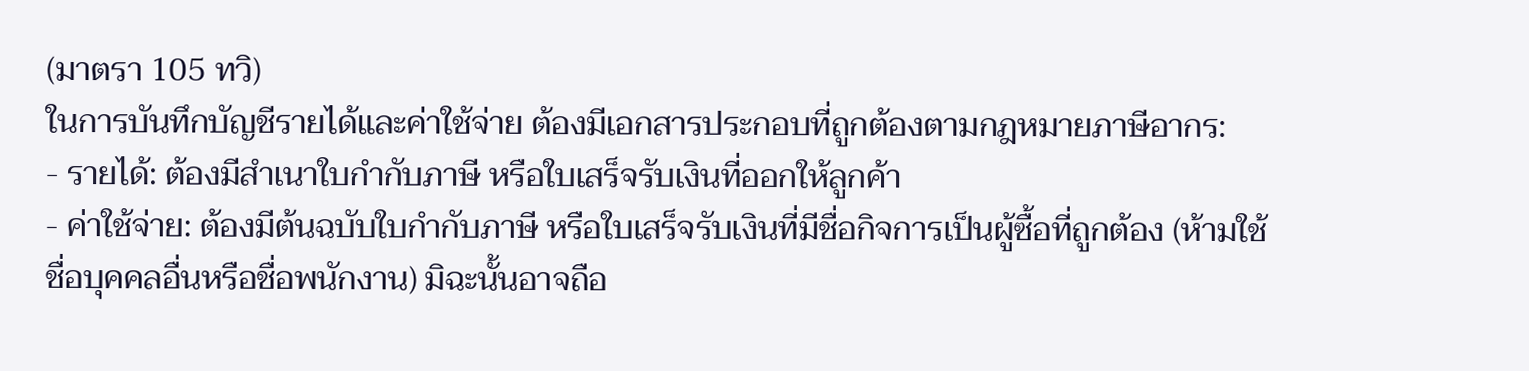(มาตรา 105 ทวิ)
ในการบันทึกบัญชีรายได้และค่าใช้จ่าย ต้องมีเอกสารประกอบที่ถูกต้องตามกฎหมายภาษีอากร:
- รายได้: ต้องมีสำเนาใบกำกับภาษี หรือใบเสร็จรับเงินที่ออกให้ลูกค้า
- ค่าใช้จ่าย: ต้องมีต้นฉบับใบกำกับภาษี หรือใบเสร็จรับเงินที่มีชื่อกิจการเป็นผู้ซื้อที่ถูกต้อง (ห้ามใช้ชื่อบุคคลอื่นหรือชื่อพนักงาน) มิฉะนั้นอาจถือ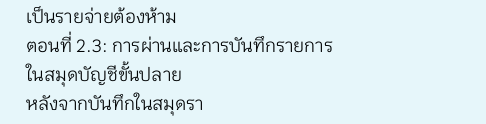เป็นรายจ่ายต้องห้าม
ตอนที่ 2.3: การผ่านและการบันทึกรายการในสมุดบัญชีขั้นปลาย
หลังจากบันทึกในสมุดรา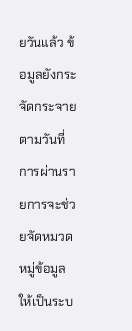ยวันแล้ว ข้อมูลยังกระจัดกระจายตามวันที่ การผ่านรายการจะช่วยจัดหมวดหมู่ข้อมูลให้เป็นระบ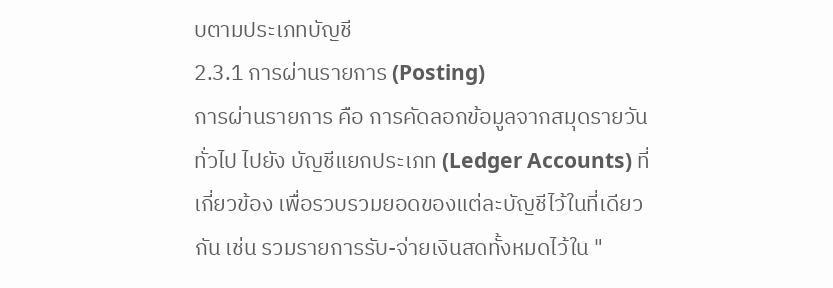บตามประเภทบัญชี
2.3.1 การผ่านรายการ (Posting)
การผ่านรายการ คือ การคัดลอกข้อมูลจากสมุดรายวันทั่วไป ไปยัง บัญชีแยกประเภท (Ledger Accounts) ที่เกี่ยวข้อง เพื่อรวบรวมยอดของแต่ละบัญชีไว้ในที่เดียวกัน เช่น รวมรายการรับ-จ่ายเงินสดทั้งหมดไว้ใน "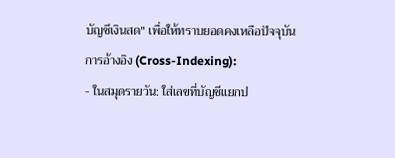บัญชีเงินสด" เพื่อให้ทราบยอดคงเหลือปัจจุบัน
การอ้างอิง (Cross-Indexing):
- ในสมุดรายวัน: ใส่เลขที่บัญชีแยกป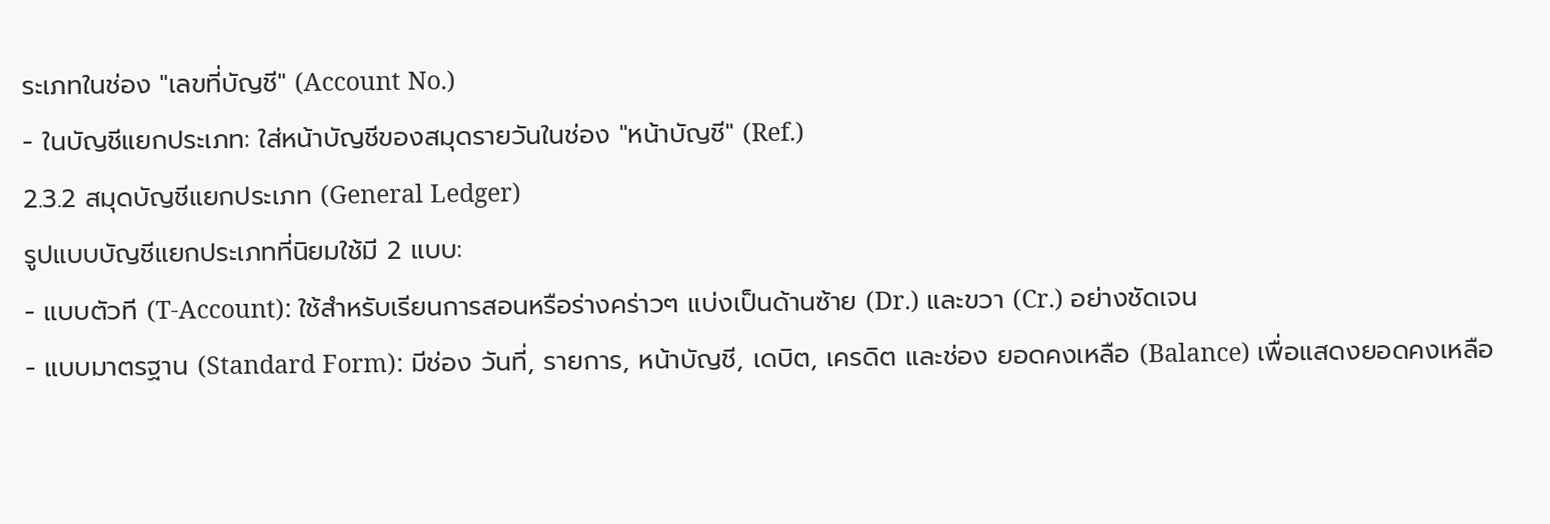ระเภทในช่อง "เลขที่บัญชี" (Account No.)
- ในบัญชีแยกประเภท: ใส่หน้าบัญชีของสมุดรายวันในช่อง "หน้าบัญชี" (Ref.)
2.3.2 สมุดบัญชีแยกประเภท (General Ledger)
รูปแบบบัญชีแยกประเภทที่นิยมใช้มี 2 แบบ:
- แบบตัวที (T-Account): ใช้สำหรับเรียนการสอนหรือร่างคร่าวๆ แบ่งเป็นด้านซ้าย (Dr.) และขวา (Cr.) อย่างชัดเจน
- แบบมาตรฐาน (Standard Form): มีช่อง วันที่, รายการ, หน้าบัญชี, เดบิต, เครดิต และช่อง ยอดคงเหลือ (Balance) เพื่อแสดงยอดคงเหลือ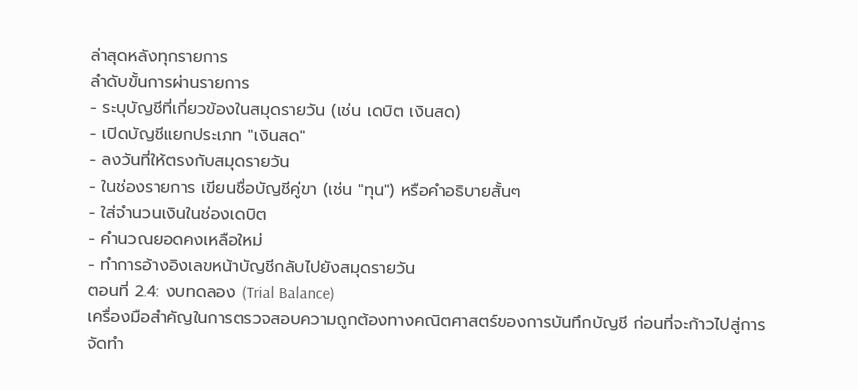ล่าสุดหลังทุกรายการ
ลำดับขั้นการผ่านรายการ
- ระบุบัญชีที่เกี่ยวข้องในสมุดรายวัน (เช่น เดบิต เงินสด)
- เปิดบัญชีแยกประเภท "เงินสด"
- ลงวันที่ให้ตรงกับสมุดรายวัน
- ในช่องรายการ เขียนชื่อบัญชีคู่ขา (เช่น "ทุน") หรือคำอธิบายสั้นๆ
- ใส่จำนวนเงินในช่องเดบิต
- คำนวณยอดคงเหลือใหม่
- ทำการอ้างอิงเลขหน้าบัญชีกลับไปยังสมุดรายวัน
ตอนที่ 2.4: งบทดลอง (Trial Balance)
เครื่องมือสำคัญในการตรวจสอบความถูกต้องทางคณิตศาสตร์ของการบันทึกบัญชี ก่อนที่จะก้าวไปสู่การจัดทำ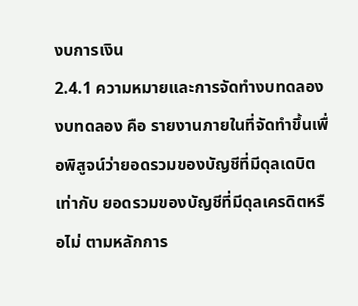งบการเงิน
2.4.1 ความหมายและการจัดทำงบทดลอง
งบทดลอง คือ รายงานภายในที่จัดทำขึ้นเพื่อพิสูจน์ว่ายอดรวมของบัญชีที่มีดุลเดบิต เท่ากับ ยอดรวมของบัญชีที่มีดุลเครดิตหรือไม่ ตามหลักการ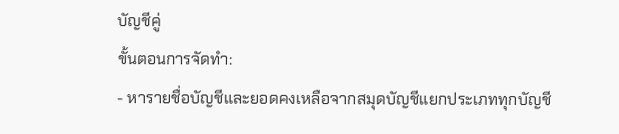บัญชีคู่
ขั้นตอนการจัดทำ:
- หารายชื่อบัญชีและยอดคงเหลือจากสมุดบัญชีแยกประเภททุกบัญชี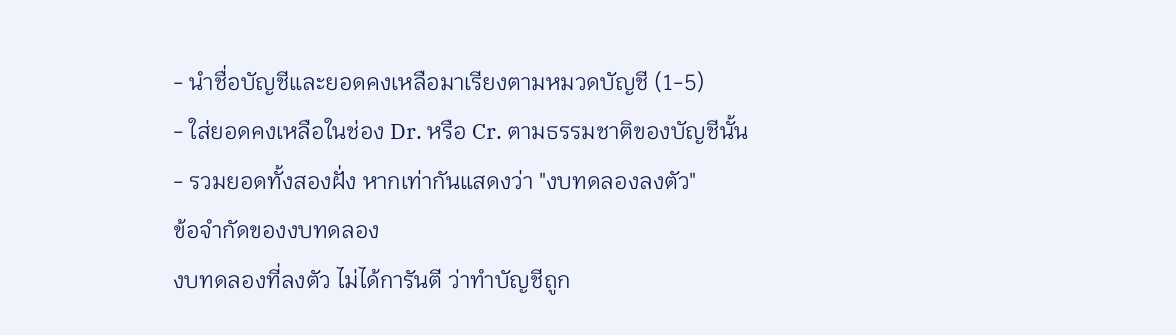- นำชื่อบัญชีและยอดคงเหลือมาเรียงตามหมวดบัญชี (1-5)
- ใส่ยอดคงเหลือในช่อง Dr. หรือ Cr. ตามธรรมชาติของบัญชีนั้น
- รวมยอดทั้งสองฝั่ง หากเท่ากันแสดงว่า "งบทดลองลงตัว"
ข้อจำกัดของงบทดลอง
งบทดลองที่ลงตัว ไม่ได้การันตี ว่าทำบัญชีถูก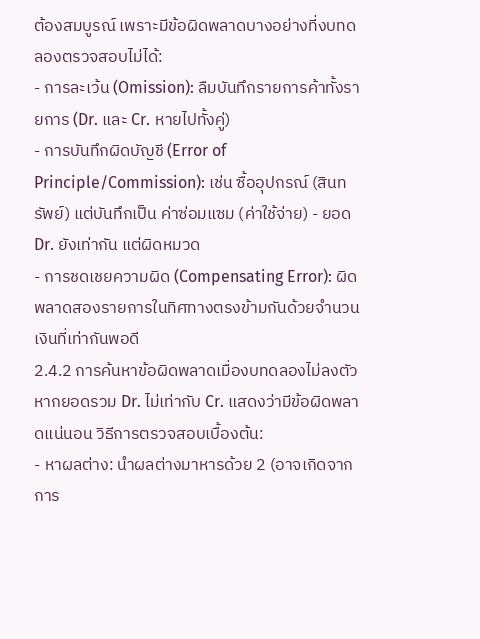ต้องสมบูรณ์ เพราะมีข้อผิดพลาดบางอย่างที่งบทดลองตรวจสอบไม่ได้:
- การละเว้น (Omission): ลืมบันทึกรายการค้าทั้งรายการ (Dr. และ Cr. หายไปทั้งคู่)
- การบันทึกผิดบัญชี (Error of Principle/Commission): เช่น ซื้ออุปกรณ์ (สินทรัพย์) แต่บันทึกเป็น ค่าซ่อมแซม (ค่าใช้จ่าย) - ยอด Dr. ยังเท่ากัน แต่ผิดหมวด
- การชดเชยความผิด (Compensating Error): ผิดพลาดสองรายการในทิศทางตรงข้ามกันด้วยจำนวนเงินที่เท่ากันพอดี
2.4.2 การค้นหาข้อผิดพลาดเมื่องบทดลองไม่ลงตัว
หากยอดรวม Dr. ไม่เท่ากับ Cr. แสดงว่ามีข้อผิดพลาดแน่นอน วิธีการตรวจสอบเบื้องต้น:
- หาผลต่าง: นำผลต่างมาหารด้วย 2 (อาจเกิดจากการ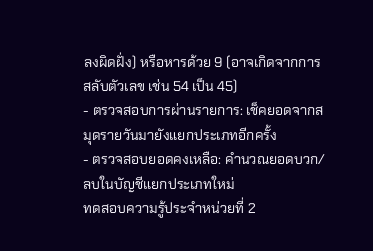ลงผิดฝั่ง) หรือหารด้วย 9 (อาจเกิดจากการสลับตัวเลข เช่น 54 เป็น 45)
- ตรวจสอบการผ่านรายการ: เช็คยอดจากสมุดรายวันมายังแยกประเภทอีกครั้ง
- ตรวจสอบยอดคงเหลือ: คำนวณยอดบวก/ลบในบัญชีแยกประเภทใหม่
ทดสอบความรู้ประจำหน่วยที่ 2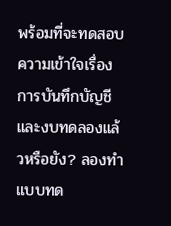พร้อมที่จะทดสอบความเข้าใจเรื่องการบันทึกบัญชีและงบทดลองแล้วหรือยัง? ลองทำแบบทด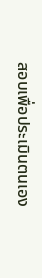สอบเพื่อประเมินตนเอง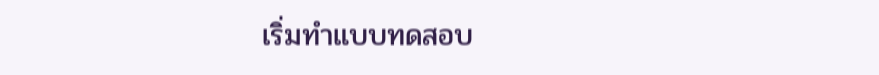เริ่มทำแบบทดสอบ